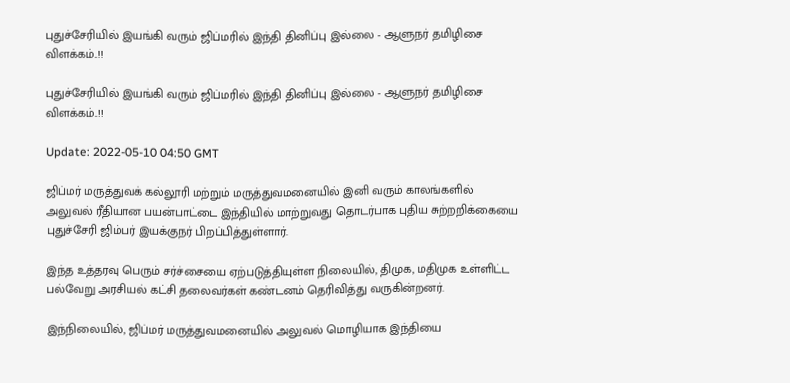புதுச்சேரியில் இயங்கி வரும் ஜிப்மரில் இந்தி தினிப்பு இல்லை - ஆளுநர் தமிழிசை விளக்கம்..!!

புதுச்சேரியில் இயங்கி வரும் ஜிப்மரில் இந்தி தினிப்பு இல்லை - ஆளுநர் தமிழிசை விளக்கம்..!!

Update: 2022-05-10 04:50 GMT

ஜிப்மர் மருத்துவக் கல்லூரி மற்றும் மருத்துவமனையில் இனி வரும் காலங்களில் அலுவல் ரீதியான பயன்பாட்டை இந்தியில் மாற்றுவது தொடர்பாக புதிய சுற்றறிக்கையை புதுச்சேரி ஜிம்பர் இயக்குநர் பிறப்பித்துள்ளார்.

இந்த உத்தரவு பெரும் சர்ச்சையை ஏற்படுத்தியுள்ள நிலையில், திமுக, மதிமுக உள்ளிட்ட பல்வேறு அரசியல் கட்சி தலைவர்கள் கண்டனம் தெரிவித்து வருகின்றனர்.

இந்நிலையில், ஜிப்மர் மருத்துவமனையில் அலுவல் மொழியாக இந்தியை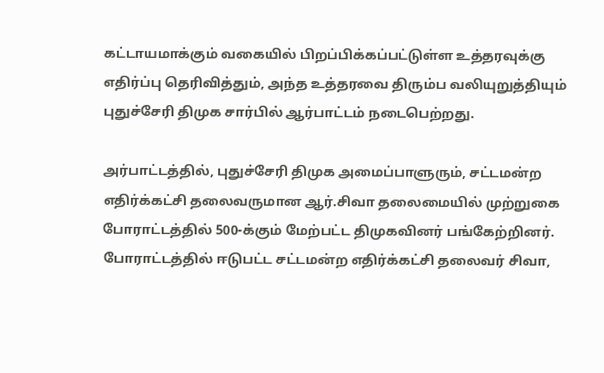கட்டாயமாக்கும் வகையில் பிறப்பிக்கப்பட்டுள்ள உத்தரவுக்கு எதிர்ப்பு தெரிவித்தும், அந்த உத்தரவை திரும்ப வலியுறுத்தியும் புதுச்சேரி திமுக சார்பில் ஆர்பாட்டம் நடைபெற்றது.

அர்பாட்டத்தில், புதுச்சேரி திமுக அமைப்பாளுரும், சட்டமன்ற எதிர்க்கட்சி தலைவருமான ஆர்.சிவா தலைமையில் முற்றுகை போராட்டத்தில் 500-க்கும் மேற்பட்ட திமுகவினர் பங்கேற்றினர். போராட்டத்தில் ஈடுபட்ட சட்டமன்ற எதிர்க்கட்சி தலைவர் சிவா,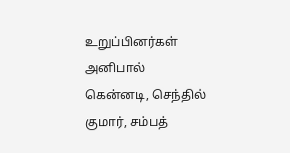உறுப்பினர்கள் அனிபால் கென்னடி, செந்தில் குமார், சம்பத்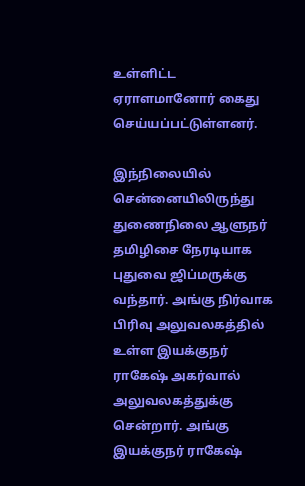உள்ளிட்ட ஏராளமானோர் கைது செய்யப்பட்டுள்ளனர்.

இந்நிலையில் சென்னையிலிருந்து துணைநிலை ஆளுநர் தமிழிசை நேரடியாக புதுவை ஜிப்மருக்கு வந்தார். அங்கு நிர்வாக பிரிவு அலுவலகத்தில் உள்ள இயக்குநர் ராகேஷ் அகர்வால் அலுவலகத்துக்கு சென்றார். அங்கு இயக்குநர் ராகேஷ்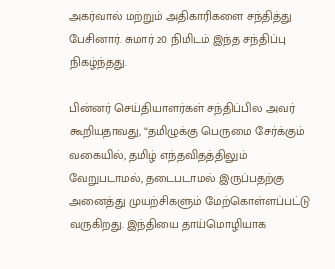அகர்வால் மற்றும் அதிகாரிகளை சந்தித்து பேசினார். சுமார் 20 நிமிடம் இந்த சந்திப்பு நிகழ்ந்தது.

பின்னர் செய்தியாளர்கள் சந்திப்பில அவர் கூறியதாவது, “தமிழுக்கு பெருமை சேர்க்கும் வகையில், தமிழ் எந்தவிதத்திலும் வேறுபடாமல், தடைபடாமல் இருப்பதற்கு அனைத்து முயற்சிகளும் மேற்கொள்ளப்பட்டு வருகிறது. இந்தியை தாய்மொழியாக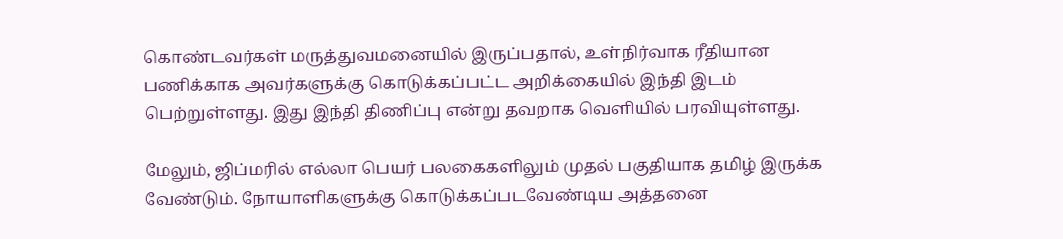கொண்டவர்கள் மருத்துவமனையில் இருப்பதால், உள்நிர்வாக ரீதியான பணிக்காக அவர்களுக்கு கொடுக்கப்பட்ட அறிக்கையில் இந்தி இடம் பெற்றுள்ளது. இது இந்தி திணிப்பு என்று தவறாக வெளியில் பரவியுள்ளது.

மேலும், ஜிப்மரில் எல்லா பெயர் பலகைகளிலும் முதல் பகுதியாக தமிழ் இருக்க வேண்டும். நோயாளிகளுக்கு கொடுக்கப்படவேண்டிய அத்தனை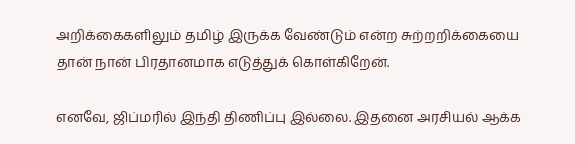அறிக்கைகளிலும் தமிழ் இருக்க வேண்டும் என்ற சுற்றறிக்கையை தான் நான் பிரதானமாக எடுத்துக் கொள்கிறேன்.

எனவே, ஜிப்மரில் இந்தி திணிப்பு இல்லை. இதனை அரசியல் ஆக்க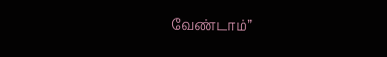வேண்டாம்”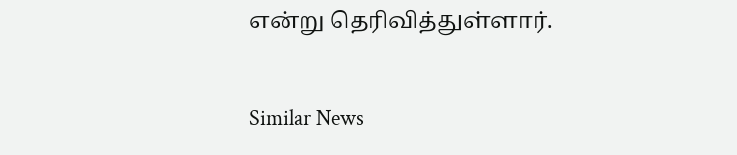என்று தெரிவித்துள்ளார்.

Similar News